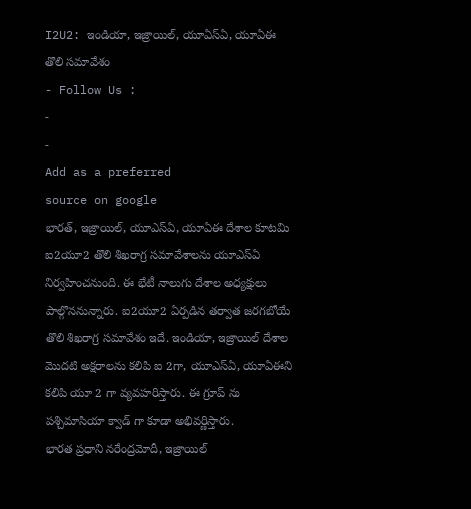I2U2: ఇండియా, ఇజ్రాయిల్, యూఏస్ఏ, యూఏఈ తొలి సమావేశం
- Follow Us :
-
-
Add as a preferred
source on google
భారత్, ఇజ్రాయిల్, యూఎస్ఏ, యూఏఈ దేశాల కూటమి ఐ2యూ2 తొలి శిఖరాగ్ర సమావేశాలను యూఎస్ఏ నిర్వహించనుంది. ఈ భేటీ నాలుగు దేశాల అధ్యక్షులు పాల్గొననున్నారు. ఐ2యూ2 ఏర్పడిన తర్వాత జరగబోయే తొలి శిఖరాగ్ర సమావేశం ఇదే. ఇండియా, ఇజ్రాయిల్ దేశాల మొదటి అక్షరాలను కలిపి ఐ 2గా, యూఎస్ఏ, యూఏఈని కలిపి యూ 2 గా వ్యవహరిస్తారు. ఈ గ్రూప్ ను పశ్చిమాసియా క్వాడ్ గా కూడా అభివర్ణిస్తారు.
భారత ప్రధాని నరేంద్రమోదీ, ఇజ్రాయిల్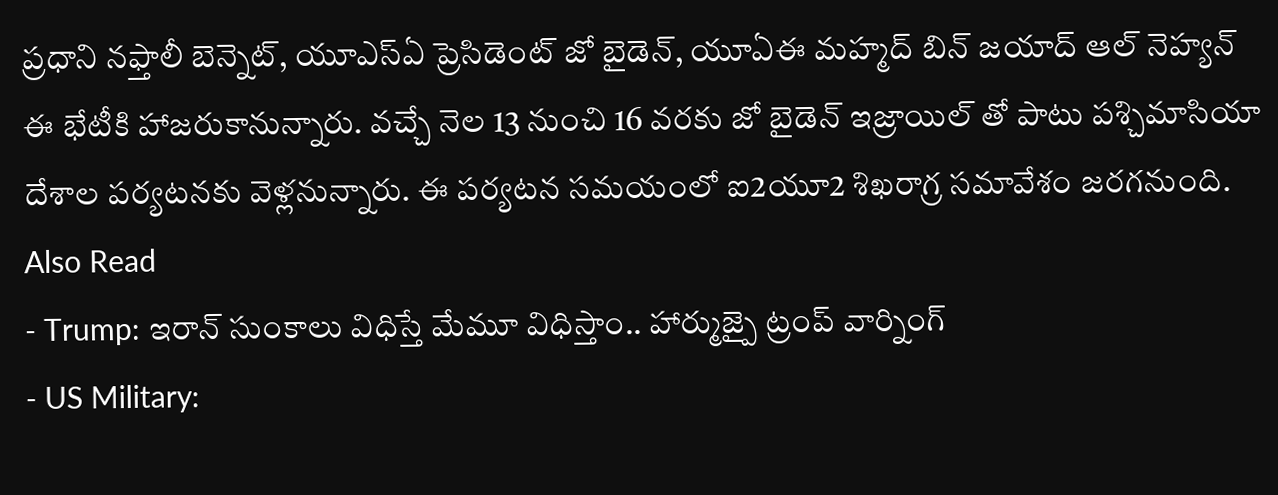ప్రధాని నఫ్తాలీ బెన్నెట్, యూఎస్ఏ ప్రెసిడెంట్ జో బైడెన్, యూఏఈ మహ్మద్ బిన్ జయాద్ ఆల్ నెహ్యన్ ఈ భేటీకి హాజరుకానున్నారు. వచ్చే నెల 13 నుంచి 16 వరకు జో బైడెన్ ఇజ్రాయిల్ తో పాటు పశ్చిమాసియా దేశాల పర్యటనకు వెళ్లనున్నారు. ఈ పర్యటన సమయంలో ఐ2యూ2 శిఖరాగ్ర సమావేశం జరగనుంది.
Also Read
- Trump: ఇరాన్ సుంకాలు విధిస్తే మేమూ విధిస్తాం.. హార్ముజ్పై ట్రంప్ వార్నింగ్
- US Military: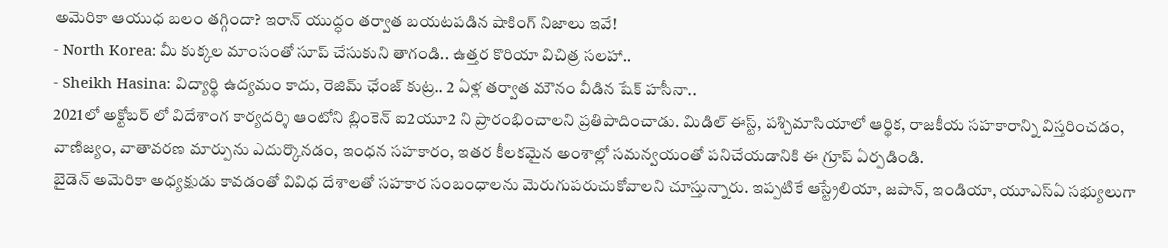అమెరికా ఆయుధ బలం తగ్గిందా? ఇరాన్ యుద్ధం తర్వాత బయటపడిన షాకింగ్ నిజాలు ఇవే!
- North Korea: మీ కుక్కల మాంసంతో సూప్ చేసుకుని తాగండి.. ఉత్తర కొరియా విచిత్ర సలహా..
- Sheikh Hasina: విద్యార్థి ఉద్యమం కాదు, రెజిమ్ ఛేంజ్ కుట్ర.. 2 ఏళ్ల తర్వాత మౌనం వీడిన షేక్ హసీనా..
2021లో అక్టోబర్ లో విదేశాంగ కార్యదర్శి ఆంటోని బ్లింకెన్ ఐ2యూ2 ని ప్రారంభించాలని ప్రతిపాదించాడు. మిడిల్ ఈస్ట్, పశ్చిమాసియాలో ఆర్థిక, రాజకీయ సహకారాన్ని విస్తరించడం, వాణిజ్యం, వాతావరణ మార్పును ఎదుర్కొనడం, ఇంధన సహకారం, ఇతర కీలకమైన అంశాల్లో సమన్వయంతో పనిచేయడానికి ఈ గ్రూప్ ఏర్పడిండి.
బైడెన్ అమెరికా అధ్యక్షుడు కావడంతో వివిధ దేశాలతో సహకార సంబంధాలను మెరుగుపరుచుకోవాలని చూస్తున్నారు. ఇప్పటికే ఆస్ట్రేలియా, జపాన్, ఇండియా, యూఎస్ఏ సభ్యులుగా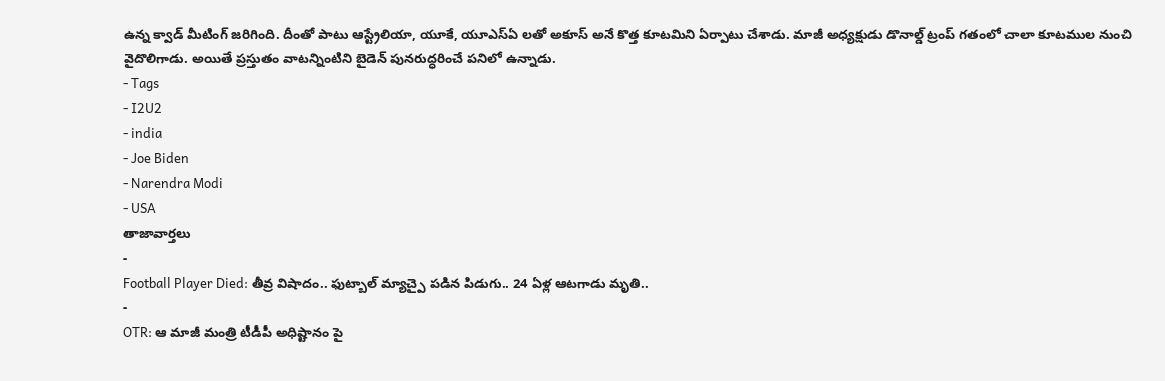ఉన్న క్వాడ్ మీటింగ్ జరిగింది. దీంతో పాటు ఆస్ట్రేలియా, యూకే, యూఎస్ఏ లతో అకూస్ అనే కొత్త కూటమిని ఏర్పాటు చేశాడు. మాజీ అధ్యక్షుడు డొనాల్డ్ ట్రంప్ గతంలో చాలా కూటముల నుంచి వైదొలిగాడు. అయితే ప్రస్తుతం వాటన్నింటిని బైడెన్ పునరుద్ధరించే పనిలో ఉన్నాడు.
- Tags
- I2U2
- india
- Joe Biden
- Narendra Modi
- USA
తాజావార్తలు
-
Football Player Died: తీవ్ర విషాదం.. ఫుట్బాల్ మ్యాచ్పై పడిన పిడుగు.. 24 ఏళ్ల ఆటగాడు మృతి..
-
OTR: ఆ మాజీ మంత్రి టీడీపీ అధిష్టానం పై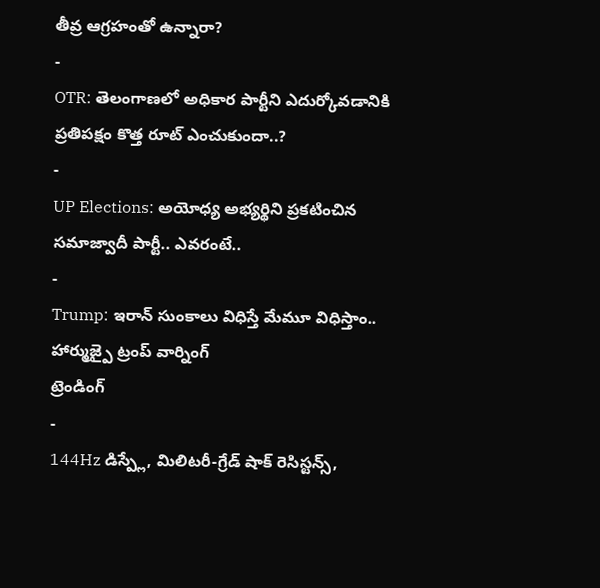తీవ్ర ఆగ్రహంతో ఉన్నారా?
-
OTR: తెలంగాణలో అధికార పార్టీని ఎదుర్కోవడానికి ప్రతిపక్షం కొత్త రూట్ ఎంచుకుందా..?
-
UP Elections: అయోధ్య అభ్యర్థిని ప్రకటించిన సమాజ్వాదీ పార్టీ.. ఎవరంటే..
-
Trump: ఇరాన్ సుంకాలు విధిస్తే మేమూ విధిస్తాం.. హార్ముజ్పై ట్రంప్ వార్నింగ్
ట్రెండింగ్
-
144Hz డిస్ప్లే, మిలిటరీ-గ్రేడ్ షాక్ రెసిస్టన్స్,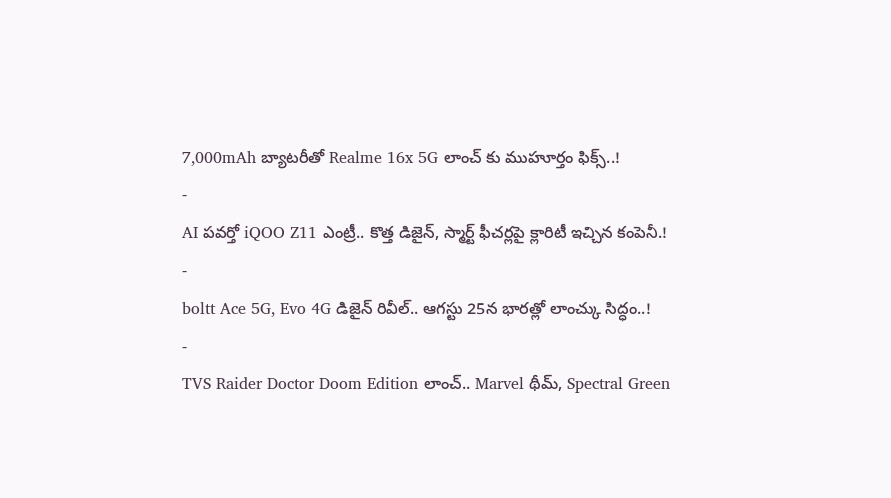7,000mAh బ్యాటరీతో Realme 16x 5G లాంచ్ కు ముహూర్తం ఫిక్స్..!
-
AI పవర్తో iQOO Z11 ఎంట్రీ.. కొత్త డిజైన్, స్మార్ట్ ఫీచర్లపై క్లారిటీ ఇచ్చిన కంపెనీ.!
-
boltt Ace 5G, Evo 4G డిజైన్ రివీల్.. ఆగస్టు 25న భారత్లో లాంచ్కు సిద్ధం..!
-
TVS Raider Doctor Doom Edition లాంచ్.. Marvel థీమ్, Spectral Green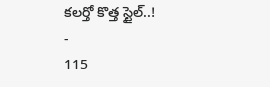కలర్తో కొత్త స్టైల్..!
-
115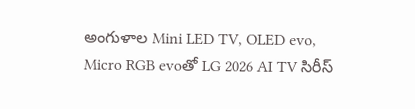అంగుళాల Mini LED TV, OLED evo, Micro RGB evoతో LG 2026 AI TV సిరీస్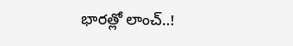భారత్లో లాంచ్..!